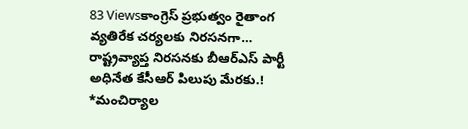83 Viewsకాంగ్రెస్ ప్రభుత్వం రైతాంగ వ్యతిరేక చర్యలకు నిరసనగా… రాష్ట్రవ్యాప్త నిరసనకు బీఆర్ఎస్ పార్టీ అధినేత కేసీఆర్ పిలుపు మేరకు.! *మంచిర్యాల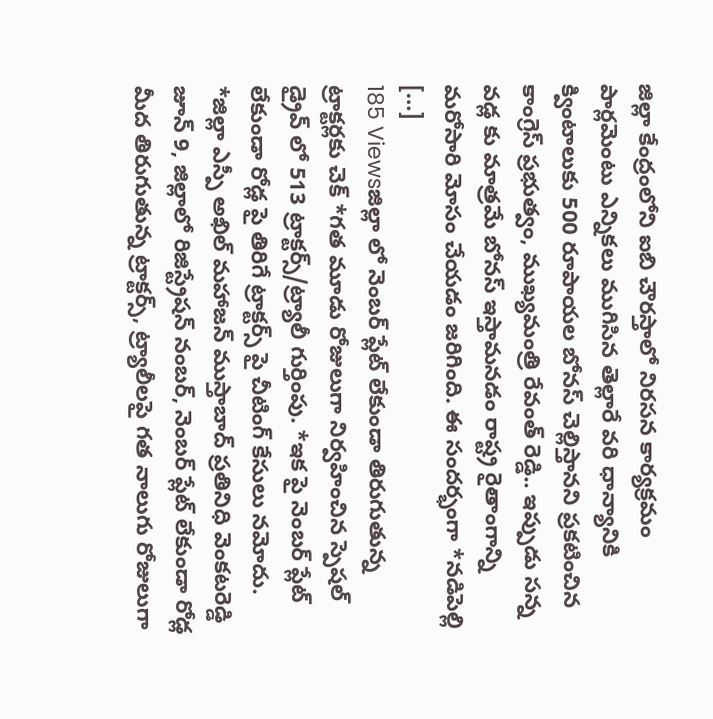జిల్లా కేంద్రంలోని ఐబి చౌరస్తాలో నిరసన కార్యక్రమం పార్లమెంటు ఎన్నికలు ముగిసిన తెల్లారే వరి ధాన్యానికి క్వింటాలుకు 500 రూపాయల బోనస్ చెల్లిస్తానని ప్రకటించిన కాంగ్రెస్ ప్రభుత్వం, ముఖ్యమంత్రి రేవంత్ రెడ్డి.. ఇప్పుడు సన్న వడ్ల కు మాత్రమే బోనస్ ఇస్తామనడం రాష్ట్ర రైతాంగాన్ని మరోసారి మోసం చేయడం జరిగింది. ఈ సందర్భంగా *నడిపెల్లి […]
185 Viewsజిల్లా లో నెంబర్ ప్లేట్ లేకుండా తిరుగుతున్న ట్రాక్టర్లకు చెక్ *గత మూడు రోజులుగా నిర్వహించిన స్పెషల్ డ్రైవ్ లో 513 ట్రాక్టర్స్/ట్ర్యాలీ గుర్తింపు. *ఇక పై నెంబర్ ప్లేట్ లేకుండా రోడ్ల పై తిరిగే ట్రాక్టర్స్ పై చీటింగ్ కేసులు నమోదు. *జిల్లా ఎస్పీ అఖిల్ మహాజన్ ముస్తాబాద్ ప్రతినిధి వెంకటరెడ్డి జూన్ 9, జిల్లాలో రిజిస్ట్రేషన్ నంబర్, నెంబర్ ప్లేట్ లేకుండా రోడ్ల మీద తిరుగుతున్న ట్రాక్టర్స్, ట్ర్యాలీలపై గత నాలుగు రోజులుగా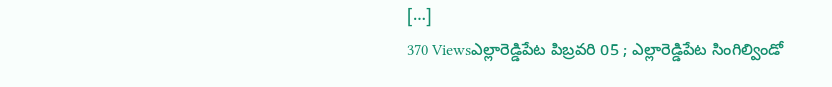[…]
370 Viewsఎల్లారెడ్డిపేట పిబ్రవరి 05 ; ఎల్లారెడ్డిపేట సింగిల్విండో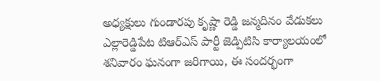అధ్యక్షులు గుండారపు కృష్ణా రెడ్డి జన్మదినం వేడుకలు ఎల్లారెడ్డిపేట టిఆర్ఎస్ పార్టీ జెడ్పిటిసి కార్యాలయంలో శనివారం ఘనంగా జరిగాయి, ఈ సందర్భంగా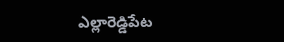ఎల్లారెడ్డిపేట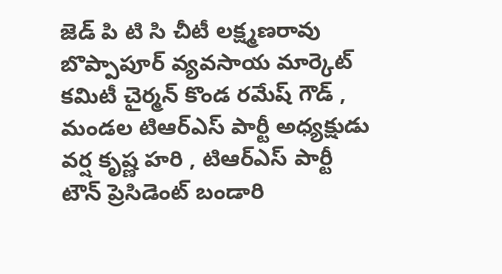జెడ్ పి టి సి చీటీ లక్ష్మణరావు బొప్పాపూర్ వ్యవసాయ మార్కెట్ కమిటీ చైర్మన్ కొండ రమేష్ గౌడ్ , మండల టిఆర్ఎస్ పార్టీ అధ్యక్షుడు వర్ష కృష్ణ హరి , టిఆర్ఎస్ పార్టీ టౌన్ ప్రెసిడెంట్ బండారి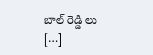బాల్ రెడ్డి లు […]